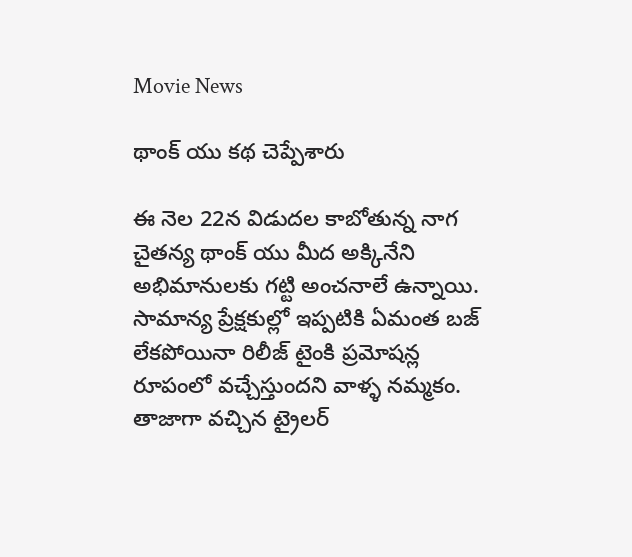Movie News

థాంక్ యు కథ చెప్పేశారు

ఈ నెల 22న విడుదల కాబోతున్న నాగ చైతన్య థాంక్ యు మీద అక్కినేని అభిమానులకు గట్టి అంచనాలే ఉన్నాయి. సామాన్య ప్రేక్షకుల్లో ఇప్పటికి ఏమంత బజ్ లేకపోయినా రిలీజ్ టైంకి ప్రమోషన్ల రూపంలో వచ్చేస్తుందని వాళ్ళ నమ్మకం. తాజాగా వచ్చిన ట్రైలర్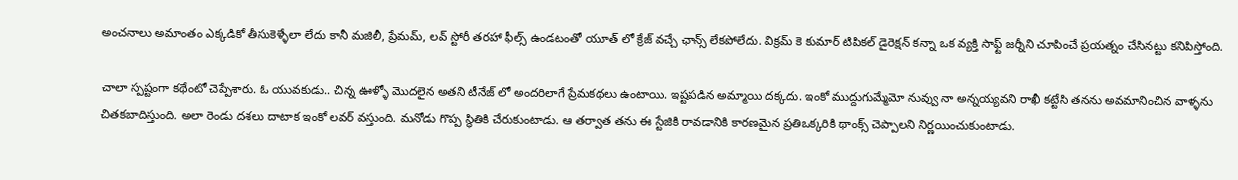అంచనాలు అమాంతం ఎక్కడికో తీసుకెళ్ళేలా లేదు కానీ మజిలీ, ప్రేమమ్, లవ్ స్టోరీ తరహా ఫీల్స్ ఉండటంతో యూత్ లో క్రేజ్ వచ్చే ఛాన్స్ లేకపోలేదు. విక్రమ్ కె కుమార్ టిపికల్ డైరెక్షన్ కన్నా ఒక వ్యక్తి సాఫ్ట్ జర్నీని చూపించే ప్రయత్నం చేసినట్టు కనిపిస్తోంది.

చాలా స్పష్టంగా కథేంటో చెప్పేశారు. ఓ యువకుడు.. చిన్న ఊళ్ళో మొదలైన అతని టీనేజ్ లో అందరిలాగే ప్రేమకథలు ఉంటాయి. ఇష్టపడిన అమ్మాయి దక్కదు. ఇంకో ముద్దుగుమ్మేమో నువ్వు నా అన్నయ్యవని రాఖీ కట్టేసి తనను అవమానించిన వాళ్ళను చితకబాదిస్తుంది. అలా రెండు దశలు దాటాక ఇంకో లవర్ వస్తుంది. మనోడు గొప్ప స్థితికి చేరుకుంటాడు. ఆ తర్వాత తను ఈ స్టేజికి రావడానికి కారణమైన ప్రతిఒక్కరికి థాంక్స్ చెప్పాలని నిర్ణయించుకుంటాడు.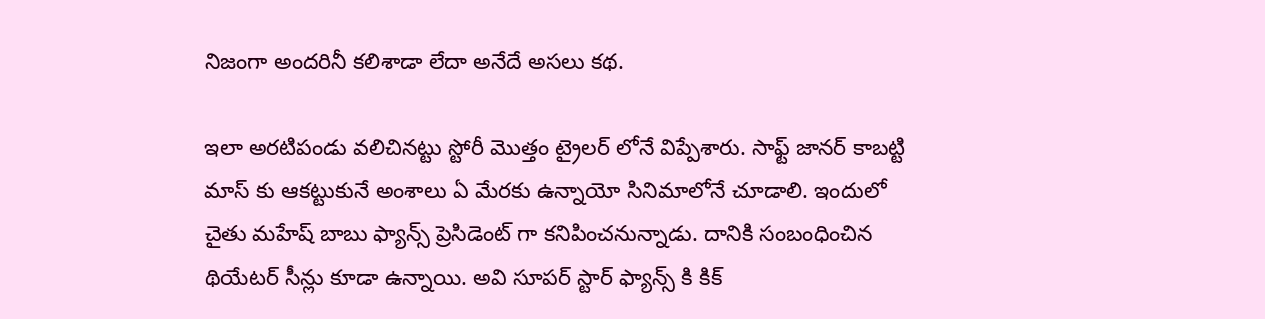నిజంగా అందరినీ కలిశాడా లేదా అనేదే అసలు కథ.

ఇలా అరటిపండు వలిచినట్టు స్టోరీ మొత్తం ట్రైలర్ లోనే విప్పేశారు. సాఫ్ట్ జానర్ కాబట్టి మాస్ కు ఆకట్టుకునే అంశాలు ఏ మేరకు ఉన్నాయో సినిమాలోనే చూడాలి. ఇందులో చైతు మహేష్ బాబు ఫ్యాన్స్ ప్రెసిడెంట్ గా కనిపించనున్నాడు. దానికి సంబంధించిన థియేటర్ సీన్లు కూడా ఉన్నాయి. అవి సూపర్ స్టార్ ఫ్యాన్స్ కి కిక్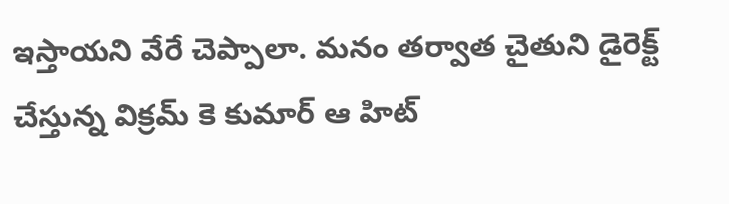ఇస్తాయని వేరే చెప్పాలా. మనం తర్వాత చైతుని డైరెక్ట్ చేస్తున్న విక్రమ్ కె కుమార్ ఆ హిట్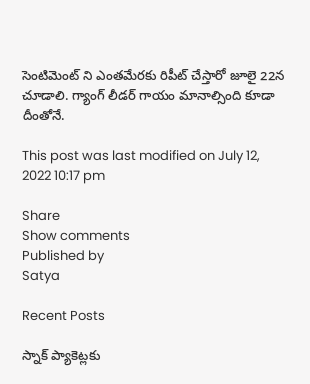సెంటిమెంట్ ని ఎంతమేరకు రిపీట్ చేస్తారో జూలై 22న చూడాలి. గ్యాంగ్ లీడర్ గాయం మానాల్సింది కూడా దీంతోనే.

This post was last modified on July 12, 2022 10:17 pm

Share
Show comments
Published by
Satya

Recent Posts

స్నాక్ ప్యాకెట్లకు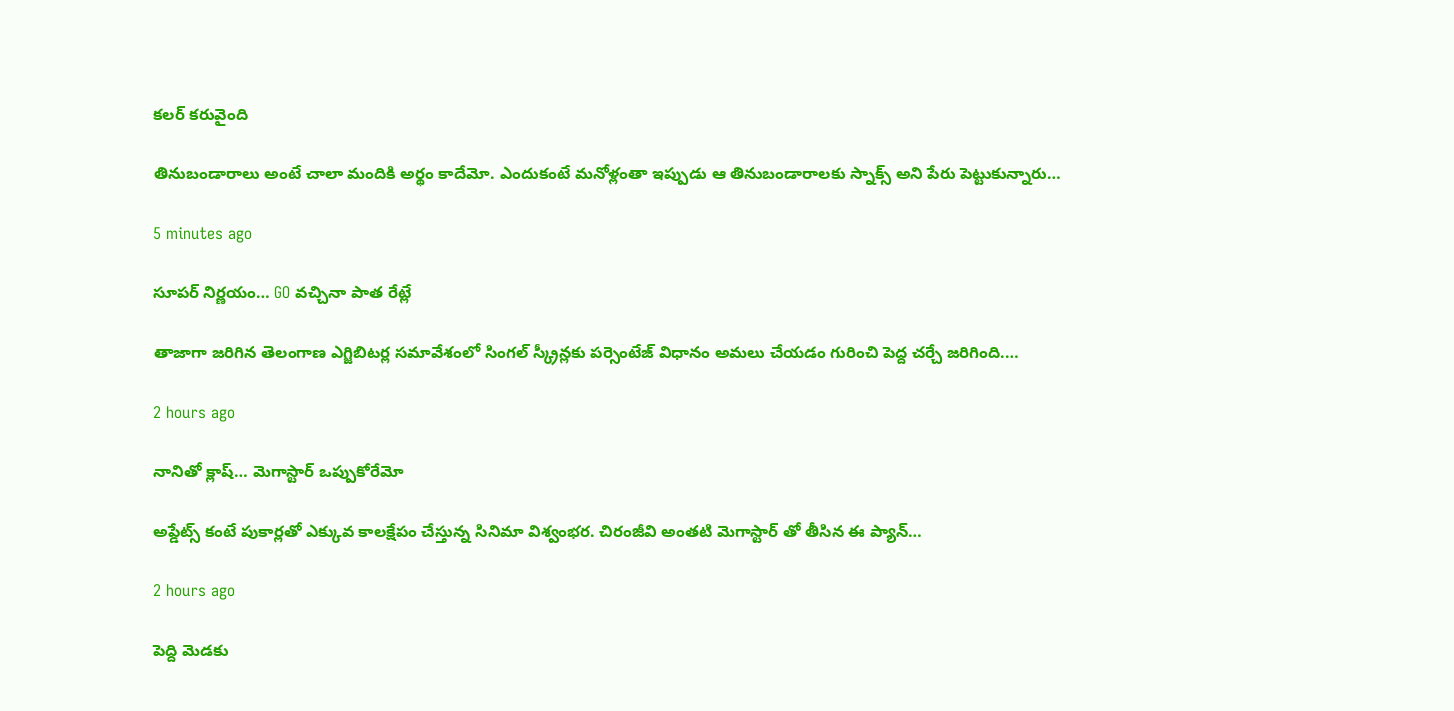కలర్ కరువైంది

తినుబండారాలు అంటే చాలా మందికి అర్థం కాదేమో. ఎందుకంటే మనోళ్లంతా ఇప్పుడు ఆ తినుబండారాలకు స్నాక్స్ అని పేరు పెట్టుకున్నారు…

5 minutes ago

సూపర్ నిర్ణయం… GO వచ్చినా పాత రేట్లే

తాజాగా జరిగిన తెలంగాణ ఎగ్జిబిటర్ల సమావేశంలో సింగల్ స్క్రీన్లకు పర్సెంటేజ్ విధానం అమలు చేయడం గురించి పెద్ద చర్చే జరిగింది.…

2 hours ago

నానితో క్లాష్… మెగాస్టార్ ఒప్పుకోరేమో

అప్డేట్స్ కంటే పుకార్లతో ఎక్కువ కాలక్షేపం చేస్తున్న సినిమా విశ్వంభర. చిరంజీవి అంతటి మెగాస్టార్ తో తీసిన ఈ ప్యాన్…

2 hours ago

పెద్ది మెడకు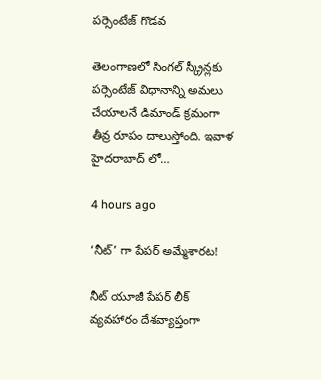పర్సెంటేజ్ గొడవ

తెలంగాణలో సింగల్ స్క్రీన్లకు పర్సెంటేజ్ విధానాన్ని అమలు చేయాలనే డిమాండ్ క్రమంగా తీవ్ర రూపం దాలుస్తోంది. ఇవాళ హైదరాబాద్ లో…

4 hours ago

‘నీట్’ గా పేపర్ అమ్మేశారట!

నీట్ యూజీ పేపర్ లీక్ వ్యవహారం దేశవ్యాప్తంగా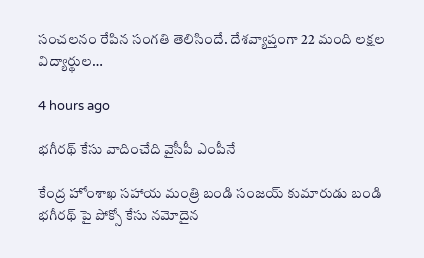సంచలనం రేపిన సంగతి తెలిసిందే. దేశవ్యాప్తంగా 22 మంది లక్షల విద్యార్థుల…

4 hours ago

భగీరథ్ కేసు వాదించేది వైసీపీ ఎంపీనే

కేంద్ర హోంశాఖ సహాయ మంత్రి బండి సంజయ్ కుమారుడు బండి భగీరథ్ పై పోక్సో కేసు నమోదైన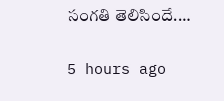సంగతి తెలిసిందే.…

5 hours ago